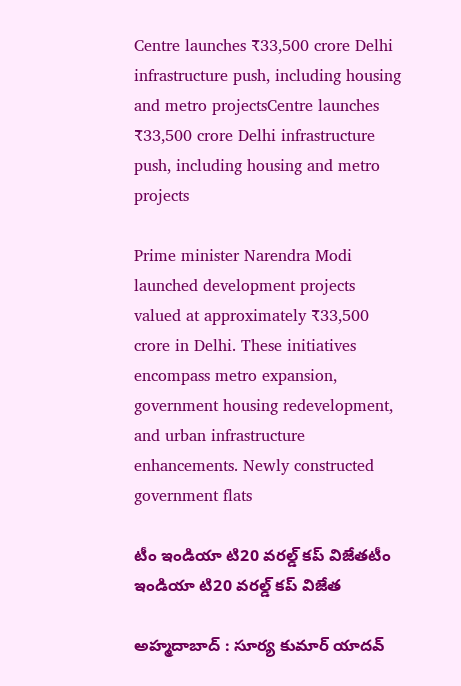Centre launches ₹33,500 crore Delhi infrastructure push, including housing and metro projectsCentre launches ₹33,500 crore Delhi infrastructure push, including housing and metro projects

Prime minister Narendra Modi launched development projects valued at approximately ₹33,500 crore in Delhi. These initiatives encompass metro expansion, government housing redevelopment, and urban infrastructure enhancements. Newly constructed government flats

టీం ఇండియా టి20 వ‌ర‌ల్డ్ క‌ప్ విజేతటీం ఇండియా టి20 వ‌ర‌ల్డ్ క‌ప్ విజేత

అహ్మ‌దాబాద్ : సూర్య కుమార్ యాద‌వ్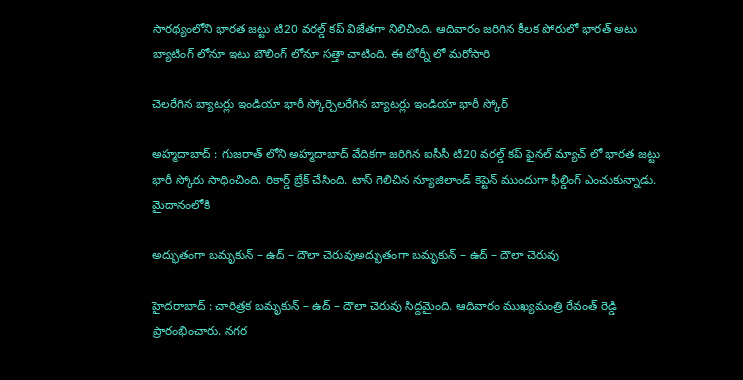సార‌థ్యంలోని భార‌త జ‌ట్టు టి20 వ‌ర‌ల్డ్ క‌ప్ విజేత‌గా నిలిచింది. ఆదివారం జ‌రిగిన కీల‌క పోరులో భార‌త్ అటు బ్యాటింగ్ లోనూ ఇటు బౌలింగ్ లోనూ స‌త్తా చాటింది. ఈ టోర్నీ లో మ‌రోసారి

చెల‌రేగిన బ్యాట‌ర్లు ఇండియా భారీ స్కోర్చెల‌రేగిన బ్యాట‌ర్లు ఇండియా భారీ స్కోర్

అహ్మ‌దాబాద్ : గుజ‌రాత్ లోని అహ్మ‌దాబాద్ వేదిక‌గా జ‌రిగిన‌ ఐసీసీ టి20 వ‌ర‌ల్డ్ క‌ప్ ఫైన‌ల్ మ్యాచ్ లో భార‌త జ‌ట్టు భారీ స్కోరు సాధించింది. రికార్డ్ బ్రేక్ చేసింది. టాస్ గెలిచిన న్యూజిలాండ్ కెప్టెన్ ముందుగా ఫీల్డింగ్ ఎంచుకున్నాడు. మైదానంలోకి

అద్భుతంగా బమృకున్ – ఉద్ – దౌలా చెరువుఅద్భుతంగా బమృకున్ – ఉద్ – దౌలా చెరువు

హైద‌రాబాద్ : చారిత్ర‌క బ‌మృకున్ – ఉద్ – దౌలా చెరువు సిద్ద‌మైంది. ఆదివారం ముఖ్య‌మంత్రి రేవంత్ రెడ్డి ప్రారంభించారు. న‌గ‌ర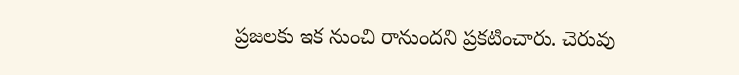ప్రజ‌ల‌కు ఇక నుంచి రానుంద‌ని ప్ర‌క‌టించారు. చెరువు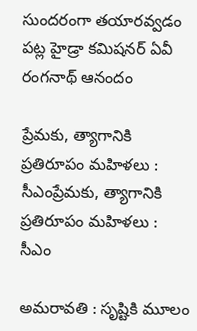సుంద‌రంగా త‌యార‌వ్వ‌డం ప‌ట్ల హైడ్రా క‌మిష‌న‌ర్ ఏవీ రంగ‌నాథ్ ఆనందం

ప్రేమ‌కు, త్యాగానికి ప్ర‌తిరూపం మ‌హిళ‌లు : సీఎంప్రేమ‌కు, త్యాగానికి ప్ర‌తిరూపం మ‌హిళ‌లు : సీఎం

అమ‌రావ‌తి : సృష్టికి మూలం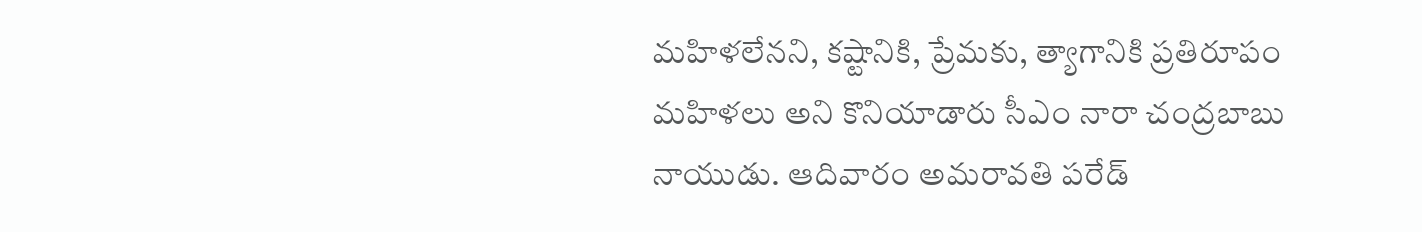మహిళలేన‌ని, కష్టానికి, ప్రేమకు, త్యాగానికి ప్రతిరూపం మహిళలు అని కొనియాడారు సీఎం నారా చంద్ర‌బాబు నాయుడు. ఆదివారం అమరావతి పరేడ్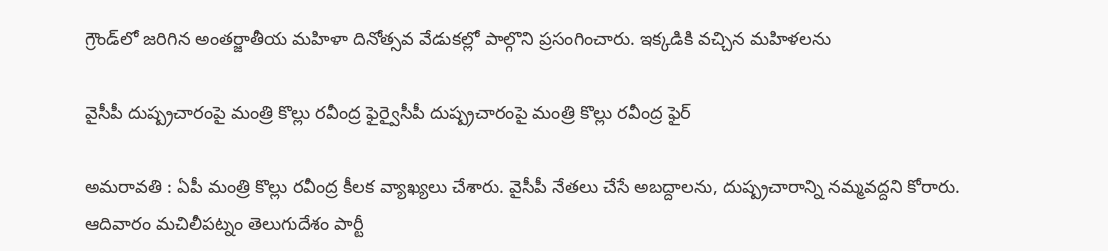గ్రౌండ్‌లో జ‌రిగిన అంతర్జాతీయ మహిళా దినోత్సవ వేడుకల్లో పాల్గొని ప్రసంగించారు. ఇక్క‌డికి వ‌చ్చిన‌ మహిళలను

వైసీపీ దుష్ప్ర‌చారంపై మంత్రి కొల్లు ర‌వీంద్ర ఫైర్వైసీపీ దుష్ప్ర‌చారంపై మంత్రి కొల్లు ర‌వీంద్ర ఫైర్

అమ‌రావ‌తి : ఏపీ మంత్రి కొల్లు ర‌వీంద్ర కీల‌క వ్యాఖ్య‌లు చేశారు. వైసీపీ నేత‌లు చేసే అబ‌ద్దాల‌ను, దుష్ప్ర‌చారాన్ని న‌మ్మ‌వ‌ద్ద‌ని కోరారు. ఆదివారం మచిలీపట్నం తెలుగుదేశం పార్టీ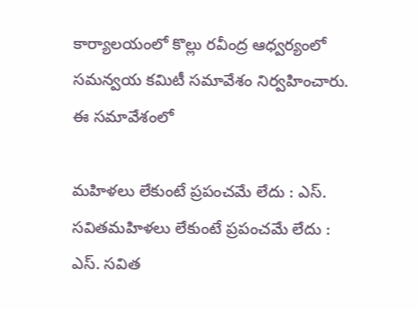కార్యాలయంలో కొల్లు రవీంద్ర ఆధ్వర్యంలో సమన్వయ కమిటీ సమావేశం నిర్వ‌హించారు. ఈ సమావేశంలో

మ‌హిళ‌లు లేకుంటే ప్ర‌పంచ‌మే లేదు : ఎస్. స‌విత‌మ‌హిళ‌లు లేకుంటే ప్ర‌పంచ‌మే లేదు : ఎస్. స‌విత‌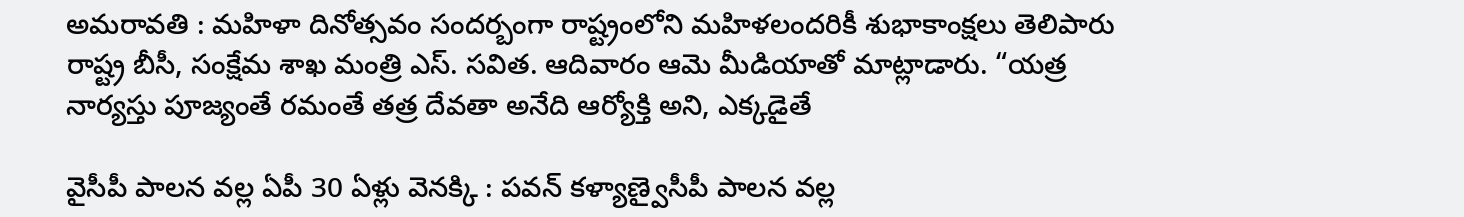అమ‌రావ‌తి : మ‌హిళా దినోత్స‌వం సంద‌ర్బంగా రాష్ట్రంలోని మ‌హిళ‌లంద‌రికీ శుభాకాంక్ష‌లు తెలిపారు రాష్ట్ర బీసీ, సంక్షేమ శాఖ మంత్రి ఎస్. స‌విత‌. ఆదివారం ఆమె మీడియాతో మాట్లాడారు. “యత్ర నార్యస్తు పూజ్యంతే రమంతే తత్ర దేవతా అనేది ఆర్యోక్తి అని, ఎక్కడైతే

వైసీపీ పాల‌న వ‌ల్ల‌ ఏపీ 30 ఏళ్లు వెన‌క్కి : ప‌వ‌న్ క‌ళ్యాణ్వైసీపీ పాల‌న వ‌ల్ల‌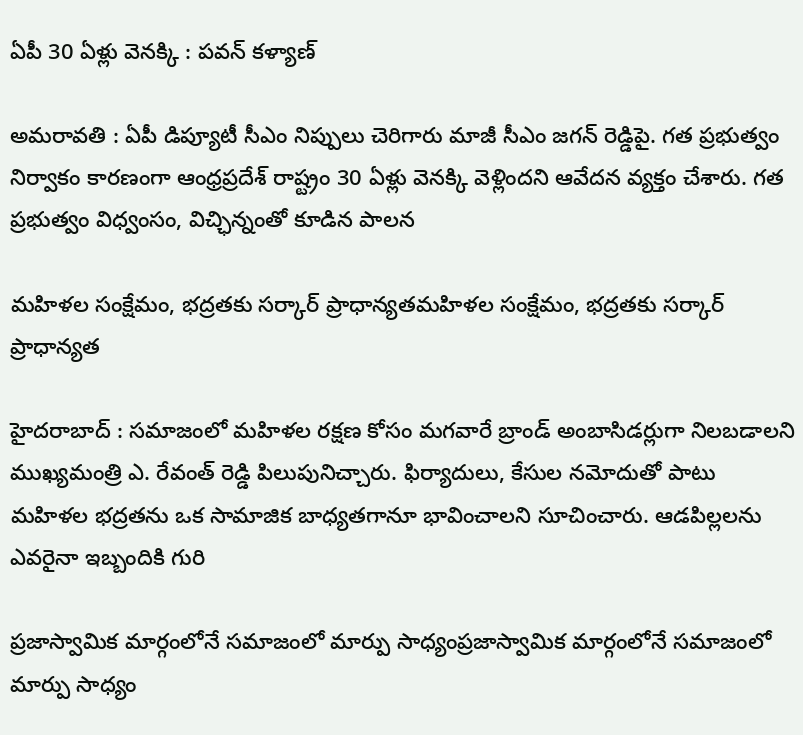ఏపీ 30 ఏళ్లు వెన‌క్కి : ప‌వ‌న్ క‌ళ్యాణ్

అమ‌రావ‌తి : ఏపీ డిప్యూటీ సీఎం నిప్పులు చెరిగారు మాజీ సీఎం జ‌గ‌న్ రెడ్డిపై. గ‌త ప్ర‌భుత్వం నిర్వాకం కార‌ణంగా ఆంధ్ర‌ప్ర‌దేశ్ రాష్ట్రం 30 ఏళ్లు వెన‌క్కి వెళ్లింద‌ని ఆవేద‌న వ్య‌క్తం చేశారు. గత ప్రభుత్వం విధ్వంసం, విచ్ఛిన్నంతో కూడిన పాలన

మ‌హిళ‌ల సంక్షేమం, భ‌ద్ర‌త‌కు స‌ర్కార్ ప్రాధాన్య‌తమ‌హిళ‌ల సంక్షేమం, భ‌ద్ర‌త‌కు స‌ర్కార్ ప్రాధాన్య‌త

హైద‌రాబాద్ : సమాజంలో మహిళల రక్షణ కోసం మగవారే బ్రాండ్ అంబాసిడర్లుగా నిలబడాలని ముఖ్యమంత్రి ఎ. రేవంత్ రెడ్డి పిలుపునిచ్చారు. ఫిర్యాదులు, కేసుల నమోదుతో పాటు మహిళల భద్రతను ఒక సామాజిక బాధ్యతగానూ భావించాలని సూచించారు. ఆడపిల్లలను ఎవరైనా ఇబ్బందికి గురి

ప్ర‌జాస్వామిక మార్గంలోనే స‌మాజంలో మార్పు సాధ్యంప్ర‌జాస్వామిక మార్గంలోనే స‌మాజంలో మార్పు సాధ్యం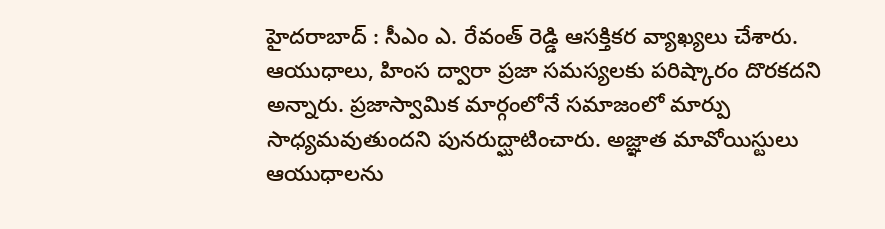హైద‌రాబాద్ : సీఎం ఎ. రేవంత్ రెడ్డి ఆస‌క్తిక‌ర వ్యాఖ్య‌లు చేశారు. ఆయుధాలు, హింస ద్వారా ప్రజా సమస్యలకు పరిష్కారం దొరకదని అన్నారు. ప్రజాస్వామిక మార్గంలోనే సమాజంలో మార్పు సాధ్యమవుతుందని పునరుద్ఘాటించారు. అజ్ఞాత మావోయిస్టులు ఆయుధాలను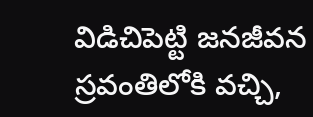విడిచిపెట్టి జనజీవన స్రవంతిలోకి వచ్చి,